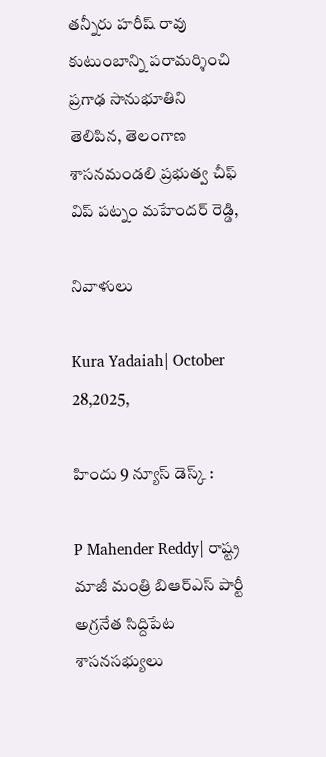తన్నీరు హరీష్ రావు కుటుంబాన్ని పరామర్శించి ప్రగాఢ సానుభూతిని తెలిపిన, తెలంగాణ శాసనమండలి ప్రభుత్వ చీఫ్ విప్ పట్నం మహేందర్ రెడ్డి,

నివాళులు

Kura Yadaiah| October 28,2025,

హిందు 9 న్యూస్ డెస్క్ :

P Mahender Reddy| రాష్ట్ర మాజీ మంత్రి బిఆర్ఎస్ పార్టీ అగ్రనేత సిద్దిపేట శాసనసభ్యులు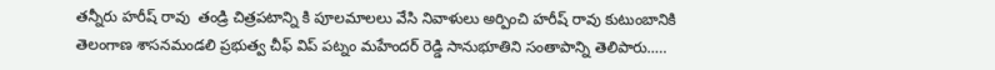తన్నీరు హరీష్ రావు  తండ్రి చిత్రపటాన్ని కి పూలమాలలు వేసి నివాళులు అర్పించి హరీష్ రావు కుటుంబానికి  తెలంగాణ శాసనమండలి ప్రభుత్వ చీఫ్ విప్ పట్నం మహేందర్ రెడ్డి సానుభూతిని సంతాపాన్ని తెలిపారు…..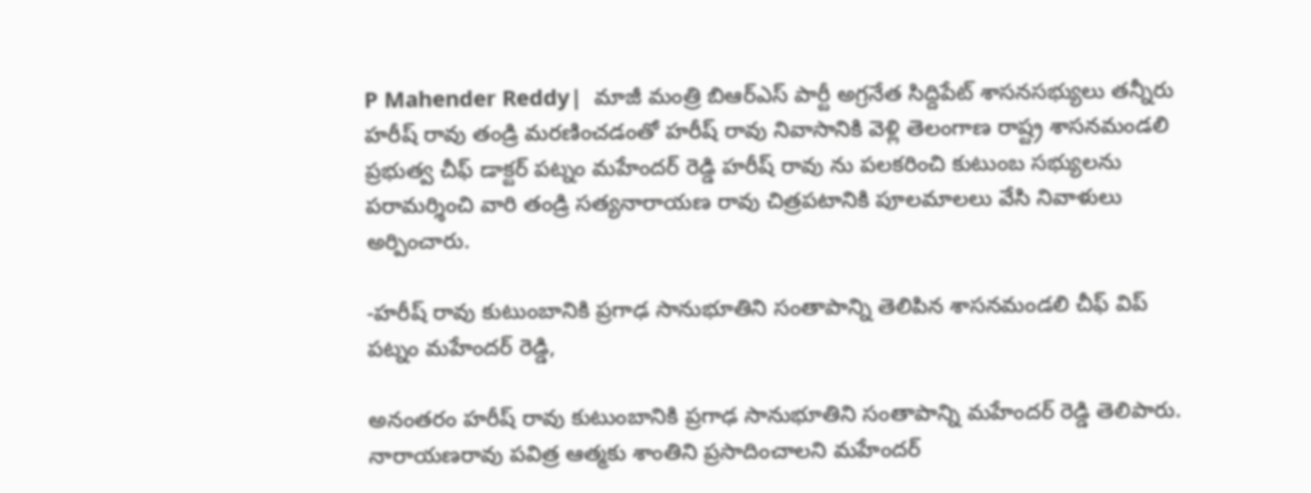P Mahender Reddy|  మాజీ మంత్రి బిఆర్ఎస్ పార్టీ అగ్రనేత సిద్దిపేట్ శాసనసభ్యులు తన్నీరు హరీష్ రావు తండ్రి మరణించడంతో హరీష్ రావు నివాసానికి వెళ్లి తెలంగాణ రాష్ట్ర శాసనమండలి ప్రభుత్వ చీఫ్ డాక్టర్ పట్నం మహేందర్ రెడ్డి హరీష్ రావు ను పలకరించి కుటుంబ సభ్యులను పరామర్శించి వారి తండ్రి సత్యనారాయణ రావు చిత్రపటానికి పూలమాలలు వేసి నివాళులు అర్పించారు.

-హరీష్ రావు కుటుంబానికి ప్రగాఢ సానుభూతిని సంతాపాన్ని తెలిపిన శాసనమండలి చీఫ్ విప్ పట్నం మహేందర్ రెడ్డి,

అనంతరం హరీష్ రావు కుటుంబానికి ప్రగాఢ సానుభూతిని సంతాపాన్ని మహేందర్ రెడ్డి తెలిపారు. నారాయణరావు పవిత్ర ఆత్మకు శాంతిని ప్రసాదించాలని మహేందర్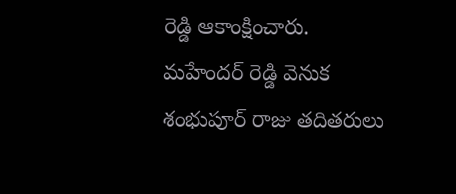రెడ్డి ఆకాంక్షించారు. మహేందర్ రెడ్డి వెనుక శంభుపూర్ రాజు తదితరులు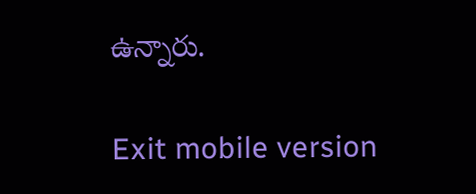ఉన్నారు.

Exit mobile version